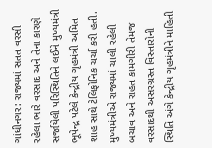ગાંધીનગર: રાજ્યમાં સતત વરસી રહેલા ભારે વરસાદ અને તેના કારણે સર્જાયેલી પરિસ્થિતિને લઈને મુખ્યમંત્રી ભૂપેન્દ્ર પટેલે કેન્દ્રીય ગૃહમંત્રી અમિત શાહ સાથે ટેલિફોનિક ચર્ચા કરી હતી.
મુખ્યમંત્રીએ રાજ્યમાં ચાલી રહેલી બચાવ અને રાહત કામગીરી તેમજ વરસાદથી અસરગ્રસ્ત વિસ્તારોની સ્થિતિ અંગે કેન્દ્રીય ગૃહમંત્રીને માહિતી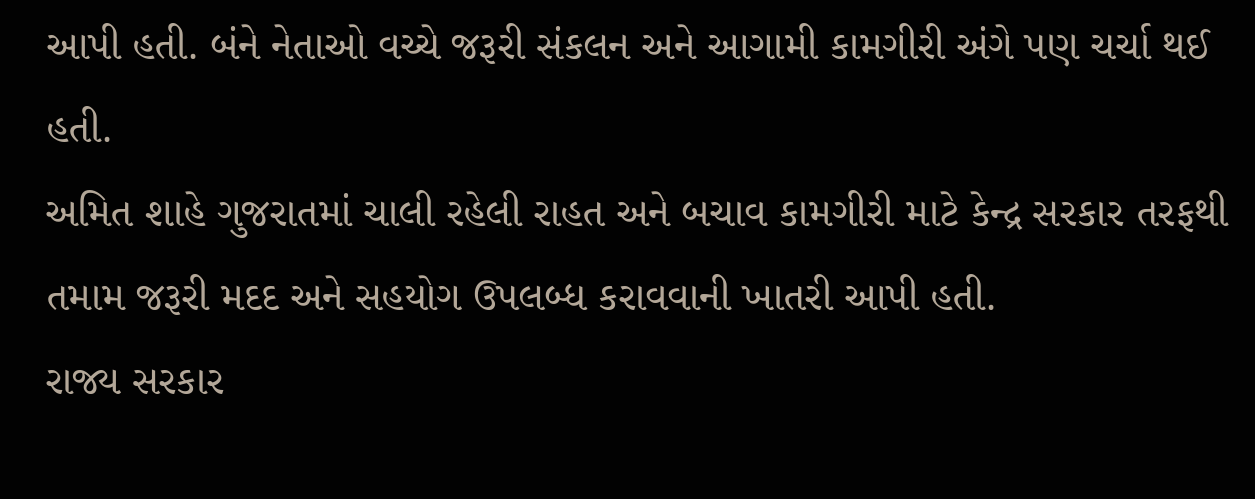આપી હતી. બંને નેતાઓ વચ્ચે જરૂરી સંકલન અને આગામી કામગીરી અંગે પણ ચર્ચા થઈ હતી.
અમિત શાહે ગુજરાતમાં ચાલી રહેલી રાહત અને બચાવ કામગીરી માટે કેન્દ્ર સરકાર તરફથી તમામ જરૂરી મદદ અને સહયોગ ઉપલબ્ધ કરાવવાની ખાતરી આપી હતી.
રાજ્ય સરકાર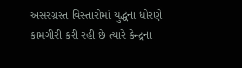અસરગ્રસ્ત વિસ્તારોમાં યુદ્ધના ધોરણે કામગીરી કરી રહી છે ત્યારે કેન્દ્રના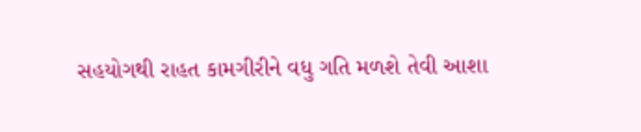સહયોગથી રાહત કામગીરીને વધુ ગતિ મળશે તેવી આશા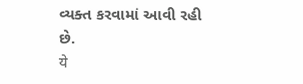વ્યક્ત કરવામાં આવી રહી છે.
ये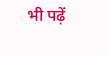भी पढ़ें